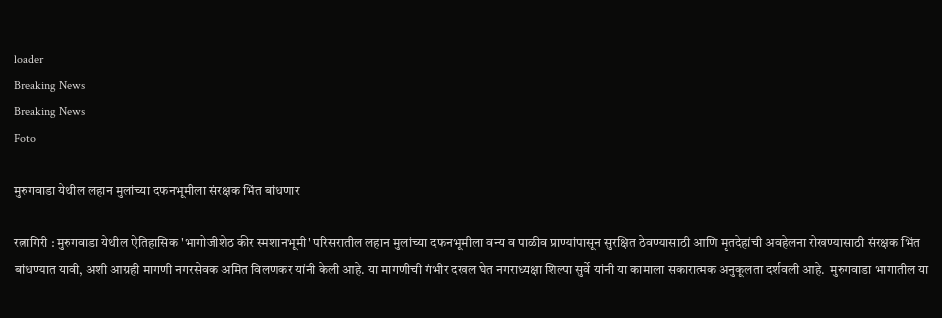loader
Breaking News
Breaking News
Foto

मुरुगवाडा येथील लहान मुलांच्या दफनभूमीला संरक्षक भिंत बांधणार

रत्नागिरी : मुरुगवाडा येथील ऐतिहासिक 'भागोजीशेठ कीर स्मशानभूमी' परिसरातील लहान मुलांच्या दफनभूमीला वन्य व पाळीव प्राण्यांपासून सुरक्षित ठेवण्यासाठी आणि मृतदेहांची अवहेलना रोखण्यासाठी संरक्षक भिंत बांधण्यात यावी, अशी आग्रही मागणी नगरसेवक अमित विलणकर यांनी केली आहे. या मागणीची गंभीर दखल घेत नगराध्यक्षा शिल्पा सुर्वे यांनी या कामाला सकारात्मक अनुकूलता दर्शवली आहे.  मुरुगवाडा भागातील या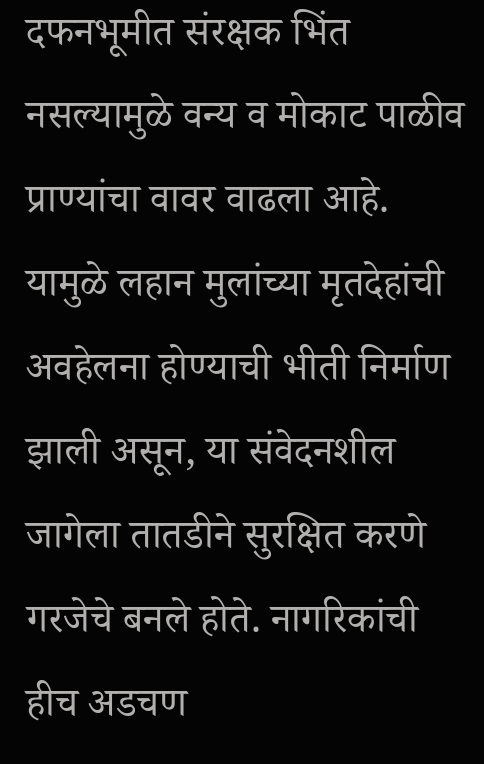दफनभूमीत संरक्षक भिंत नसल्यामुळे वन्य व मोकाट पाळीव प्राण्यांचा वावर वाढला आहे. यामुळे लहान मुलांच्या मृतदेहांची अवहेलना होण्याची भीती निर्माण झाली असून, या संवेदनशील जागेला तातडीने सुरक्षित करणे गरजेचे बनले होते. नागरिकांची हीच अडचण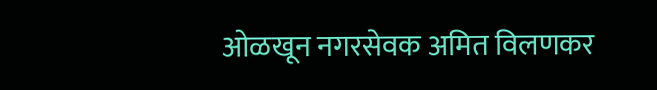ओळखून नगरसेवक अमित विलणकर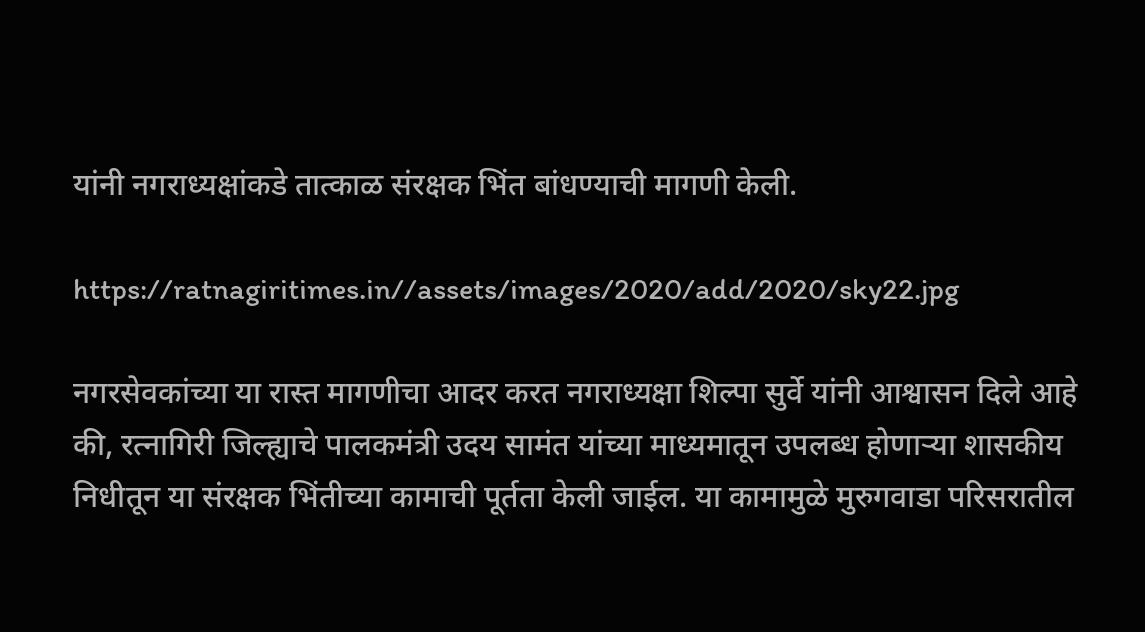यांनी नगराध्यक्षांकडे तात्काळ संरक्षक भिंत बांधण्याची मागणी केली.

https://ratnagiritimes.in//assets/images/2020/add/2020/sky22.jpg

नगरसेवकांच्या या रास्त मागणीचा आदर करत नगराध्यक्षा शिल्पा सुर्वे यांनी आश्वासन दिले आहे की, रत्नागिरी जिल्ह्याचे पालकमंत्री उदय सामंत यांच्या माध्यमातून उपलब्ध होणाऱ्या शासकीय निधीतून या संरक्षक भिंतीच्या कामाची पूर्तता केली जाईल. या कामामुळे मुरुगवाडा परिसरातील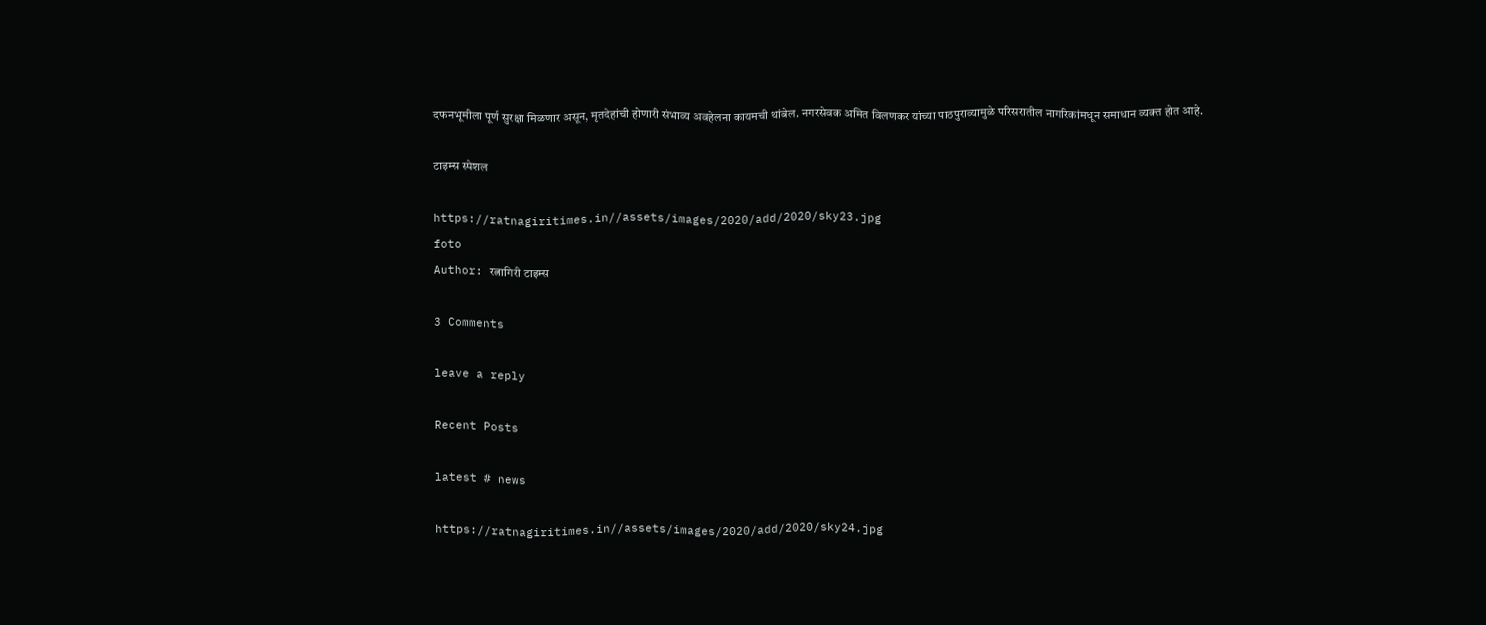दफनभूमीला पूर्ण सुरक्षा मिळणार असून, मृतदेहांची होणारी संभाव्य अवहेलना कायमची थांबेल. नगरसेवक अमित विलणकर यांच्या पाठपुराव्यामुळे परिसरातील नागरिकांमधून समाधान व्यक्त होत आहे.

टाइम्स स्पेशल

https://ratnagiritimes.in//assets/images/2020/add/2020/sky23.jpg
foto
Author: रत्नागिरी टाइम्स

3 Comments

leave a reply

Recent Posts

latest # news

https://ratnagiritimes.in//assets/images/2020/add/2020/sky24.jpg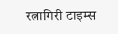रत्नागिरी टाइम्स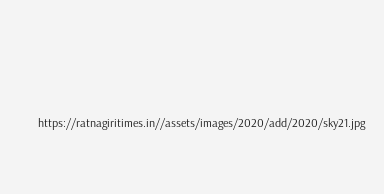https://ratnagiritimes.in//assets/images/2020/add/2020/sky21.jpg